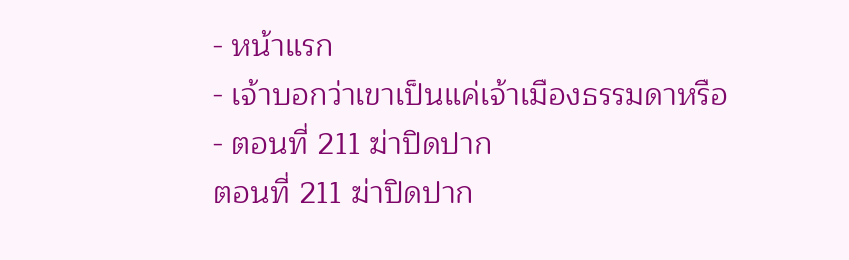- หน้าแรก
- เจ้าบอกว่าเขาเป็นแค่เจ้าเมืองธรรมดาหรือ
- ตอนที่ 211 ฆ่าปิดปาก
ตอนที่ 211 ฆ่าปิดปาก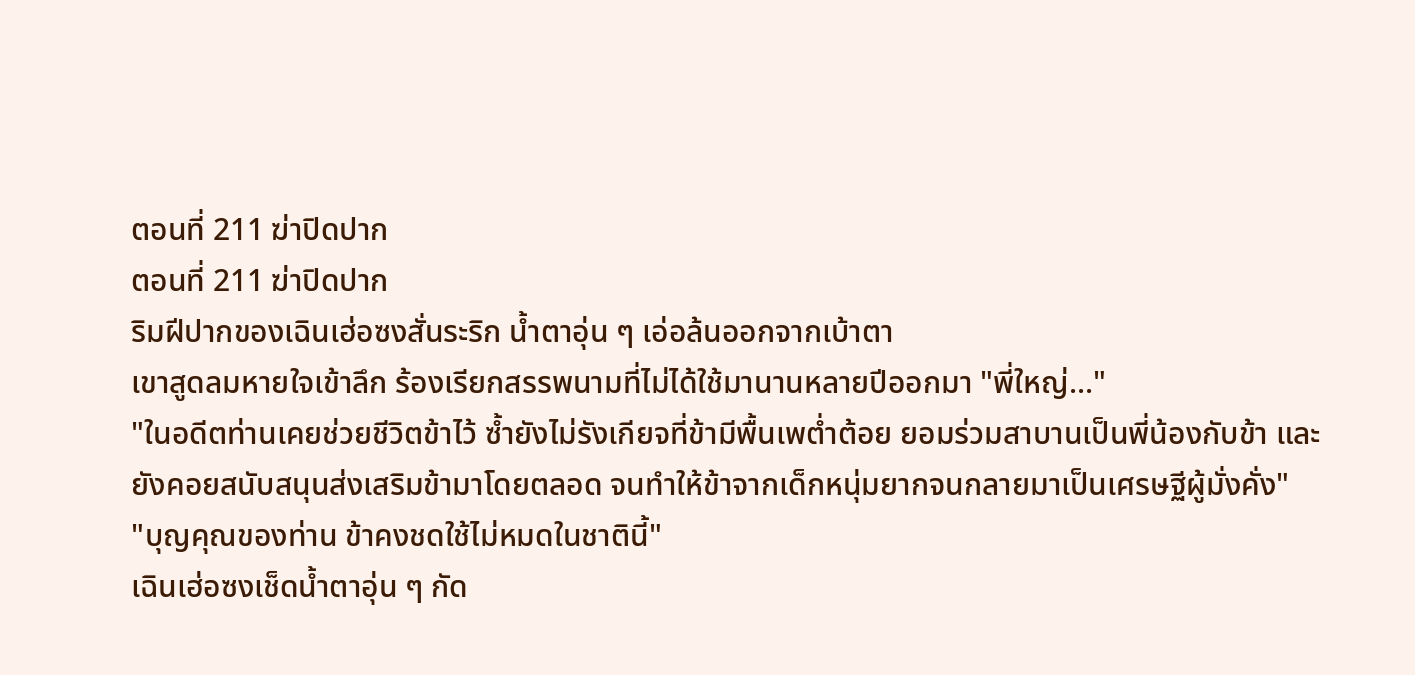ตอนที่ 211 ฆ่าปิดปาก
ตอนที่ 211 ฆ่าปิดปาก
ริมฝีปากของเฉินเฮ่อซงสั่นระริก น้ำตาอุ่น ๆ เอ่อล้นออกจากเบ้าตา
เขาสูดลมหายใจเข้าลึก ร้องเรียกสรรพนามที่ไม่ได้ใช้มานานหลายปีออกมา "พี่ใหญ่..."
"ในอดีตท่านเคยช่วยชีวิตข้าไว้ ซ้ำยังไม่รังเกียจที่ข้ามีพื้นเพต่ำต้อย ยอมร่วมสาบานเป็นพี่น้องกับข้า และยังคอยสนับสนุนส่งเสริมข้ามาโดยตลอด จนทำให้ข้าจากเด็กหนุ่มยากจนกลายมาเป็นเศรษฐีผู้มั่งคั่ง"
"บุญคุณของท่าน ข้าคงชดใช้ไม่หมดในชาตินี้"
เฉินเฮ่อซงเช็ดน้ำตาอุ่น ๆ กัด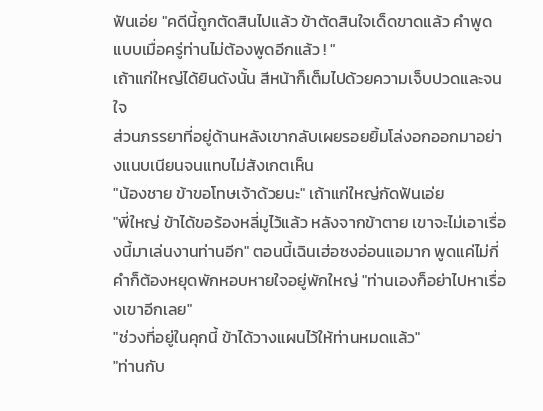ฟันเอ่ย "คดีนี้ถูกตัดสินไปแล้ว ข้าตัดสินใจเด็ดขาดแล้ว คำพูดแบบเมื่อครู่ท่านไม่ต้องพูดอีกแล้ว ! "
เถ้าแก่ใหญ่ได้ยินดังนั้น สีหน้าก็เต็มไปด้วยความเจ็บปวดและจนใจ
ส่วนภรรยาที่อยู่ด้านหลังเขากลับเผยรอยยิ้มโล่งอกออกมาอย่างแนบเนียนจนแทบไม่สังเกตเห็น
"น้องชาย ข้าขอโทษเจ้าด้วยนะ" เถ้าแก่ใหญ่กัดฟันเอ่ย
"พี่ใหญ่ ข้าได้ขอร้องหลี่มูไว้แล้ว หลังจากข้าตาย เขาจะไม่เอาเรื่องนี้มาเล่นงานท่านอีก" ตอนนี้เฉินเฮ่อซงอ่อนแอมาก พูดแค่ไม่กี่คำก็ต้องหยุดพักหอบหายใจอยู่พักใหญ่ "ท่านเองก็อย่าไปหาเรื่องเขาอีกเลย"
"ช่วงที่อยู่ในคุกนี้ ข้าได้วางแผนไว้ให้ท่านหมดแล้ว"
"ท่านกับ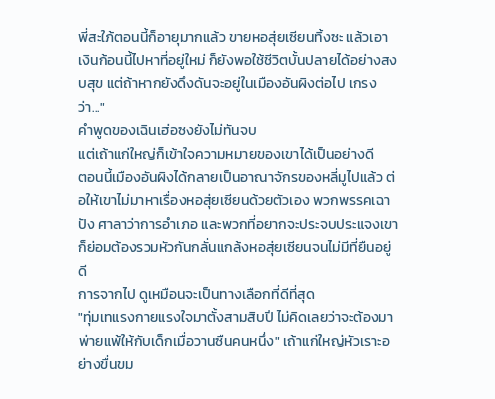พี่สะใภ้ตอนนี้ก็อายุมากแล้ว ขายหอสุ่ยเซียนทิ้งซะ แล้วเอาเงินก้อนนี้ไปหาที่อยู่ใหม่ ก็ยังพอใช้ชีวิตบั้นปลายได้อย่างสงบสุข แต่ถ้าหากยังดึงดันจะอยู่ในเมืองอันผิงต่อไป เกรงว่า..."
คำพูดของเฉินเฮ่อซงยังไม่ทันจบ
แต่เถ้าแก่ใหญ่ก็เข้าใจความหมายของเขาได้เป็นอย่างดี
ตอนนี้เมืองอันผิงได้กลายเป็นอาณาจักรของหลี่มูไปแล้ว ต่อให้เขาไม่มาหาเรื่องหอสุ่ยเซียนด้วยตัวเอง พวกพรรคเฉาปัง ศาลาว่าการอำเภอ และพวกที่อยากจะประจบประแจงเขา ก็ย่อมต้องรวมหัวกันกลั่นแกล้งหอสุ่ยเซียนจนไม่มีที่ยืนอยู่ดี
การจากไป ดูเหมือนจะเป็นทางเลือกที่ดีที่สุด
"ทุ่มเทแรงกายแรงใจมาตั้งสามสิบปี ไม่คิดเลยว่าจะต้องมาพ่ายแพ้ให้กับเด็กเมื่อวานซืนคนหนึ่ง" เถ้าแก่ใหญ่หัวเราะอย่างขื่นขม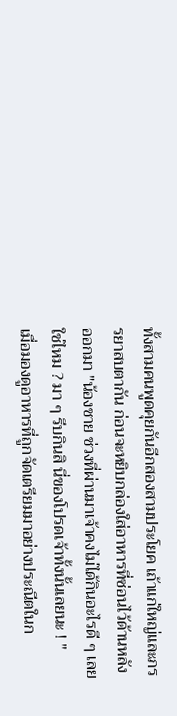ทั้งสามคนพูดคุยกันอีกสองสามประโยค เถ้าแก่ใหญ่และภรรยาสบตากัน ก่อนจะหยิบกล่องใส่อาหารที่ซ่อนไว้ด้านหลังออกมา "น้องชาย ช่วงที่ผ่านมาเจ้าคงไม่ได้กินอะไรดี ๆ เลยใช่ไหม ? มา ๆ รีบกินสิ นี่ของโปรดเจ้าทั้งนั้นเลยนะ ! "
เมื่อมองดูอาหารที่ถูกจัดเตรียมมาอย่างประณีตในก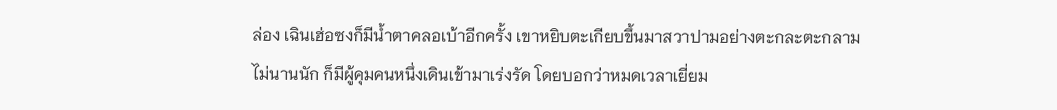ล่อง เฉินเฮ่อซงก็มีน้ำตาคลอเบ้าอีกครั้ง เขาหยิบตะเกียบขึ้นมาสวาปามอย่างตะกละตะกลาม
ไม่นานนัก ก็มีผู้คุมคนหนึ่งเดินเข้ามาเร่งรัด โดยบอกว่าหมดเวลาเยี่ยม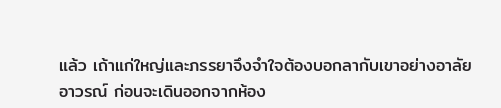แล้ว เถ้าแก่ใหญ่และภรรยาจึงจำใจต้องบอกลากับเขาอย่างอาลัยอาวรณ์ ก่อนจะเดินออกจากห้อง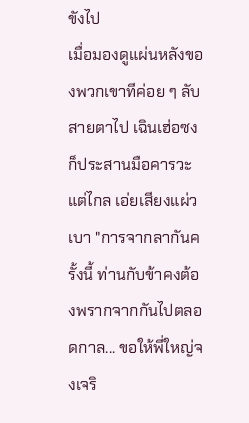ขังไป
เมื่อมองดูแผ่นหลังของพวกเขาทีค่อย ๆ ลับสายตาไป เฉินเฮ่อซงก็ประสานมือคารวะแต่ไกล เอ่ยเสียงแผ่วเบา "การจากลากันครั้งนี้ ท่านกับข้าคงต้องพรากจากกันไปตลอดกาล... ขอให้พี่ใหญ่จงเจริ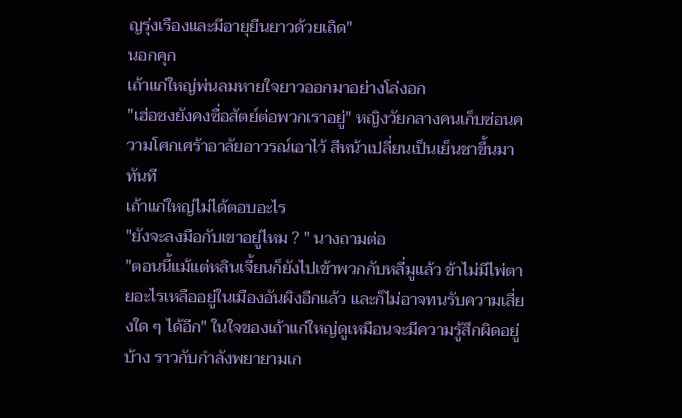ญรุ่งเรืองและมีอายุยืนยาวด้วยเถิด"
นอกคุก
เถ้าแก่ใหญ่พ่นลมหายใจยาวออกมาอย่างโล่งอก
"เฮ่อซงยังคงซื่อสัตย์ต่อพวกเราอยู่" หญิงวัยกลางคนเก็บซ่อนความโศกเศร้าอาลัยอาวรณ์เอาไว้ สีหน้าเปลี่ยนเป็นเย็นชาขึ้นมาทันที
เถ้าแก่ใหญ่ไม่ได้ตอบอะไร
"ยังจะลงมือกับเขาอยู่ไหม ? " นางถามต่อ
"ตอนนี้แม้แต่หลินเจี้ยนก็ยังไปเข้าพวกกับหลี่มูแล้ว ข้าไม่มีไพ่ตายอะไรเหลืออยู่ในเมืองอันผิงอีกแล้ว และก็ไม่อาจทนรับความเสี่ยงใด ๆ ได้อีก" ในใจของเถ้าแก่ใหญ่ดูเหมือนจะมีความรู้สึกผิดอยู่บ้าง ราวกับกำลังพยายามเก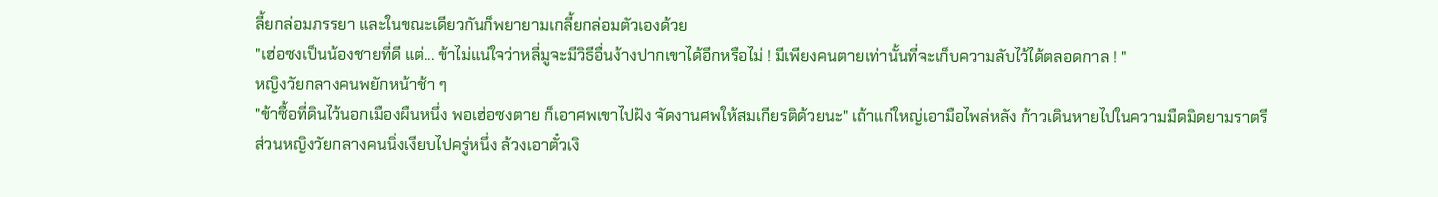ลี้ยกล่อมภรรยา และในขณะเดียวกันก็พยายามเกลี้ยกล่อมตัวเองด้วย
"เฮ่อซงเป็นน้องชายที่ดี แต่... ข้าไม่แน่ใจว่าหลี่มูจะมีวิธีอื่นง้างปากเขาได้อีกหรือไม่ ! มีเพียงคนตายเท่านั้นที่จะเก็บความลับไว้ได้ตลอดกาล ! "
หญิงวัยกลางคนพยักหน้าช้า ๆ
"ข้าซื้อที่ดินไว้นอกเมืองผืนหนึ่ง พอเฮ่อซงตาย ก็เอาศพเขาไปฝัง จัดงานศพให้สมเกียรติด้วยนะ" เถ้าแก่ใหญ่เอามือไพล่หลัง ก้าวเดินหายไปในความมืดมิดยามราตรี
ส่วนหญิงวัยกลางคนนิ่งเงียบไปครู่หนึ่ง ล้วงเอาตั๋วเงิ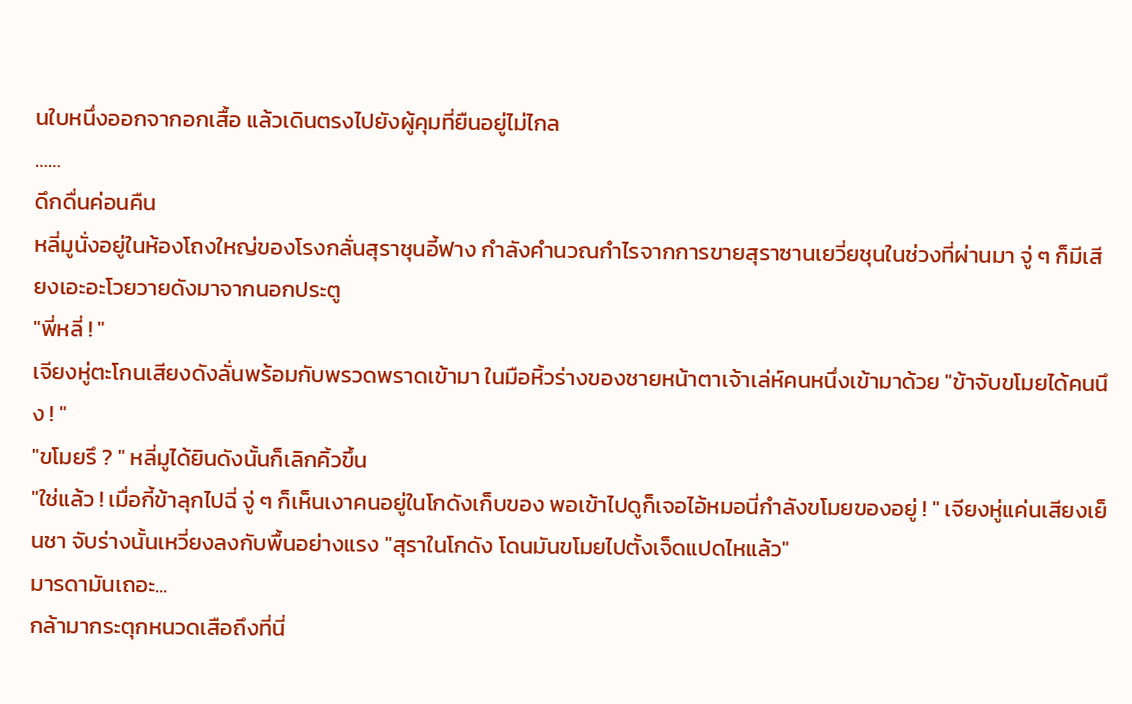นใบหนึ่งออกจากอกเสื้อ แล้วเดินตรงไปยังผู้คุมที่ยืนอยู่ไม่ไกล
……
ดึกดื่นค่อนคืน
หลี่มูนั่งอยู่ในห้องโถงใหญ่ของโรงกลั่นสุราชุนอี้ฟาง กำลังคำนวณกำไรจากการขายสุราซานเยวี่ยชุนในช่วงที่ผ่านมา จู่ ๆ ก็มีเสียงเอะอะโวยวายดังมาจากนอกประตู
"พี่หลี่ ! "
เจียงหู่ตะโกนเสียงดังลั่นพร้อมกับพรวดพราดเข้ามา ในมือหิ้วร่างของชายหน้าตาเจ้าเล่ห์คนหนึ่งเข้ามาด้วย "ข้าจับขโมยได้คนนึง ! "
"ขโมยรึ ? " หลี่มูได้ยินดังนั้นก็เลิกคิ้วขึ้น
"ใช่แล้ว ! เมื่อกี้ข้าลุกไปฉี่ จู่ ๆ ก็เห็นเงาคนอยู่ในโกดังเก็บของ พอเข้าไปดูก็เจอไอ้หมอนี่กำลังขโมยของอยู่ ! " เจียงหู่แค่นเสียงเย็นชา จับร่างนั้นเหวี่ยงลงกับพื้นอย่างแรง "สุราในโกดัง โดนมันขโมยไปตั้งเจ็ดแปดไหแล้ว"
มารดามันเถอะ...
กล้ามากระตุกหนวดเสือถึงที่นี่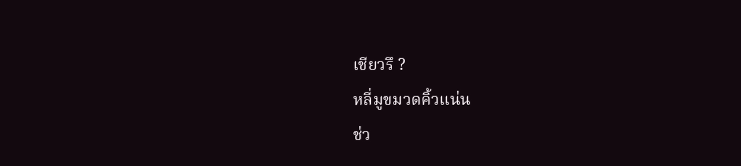เชียวรึ ?
หลี่มูขมวดคิ้วแน่น
ช่ว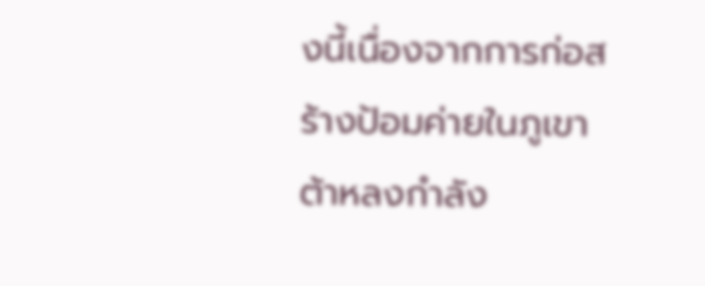งนี้เนื่องจากการก่อสร้างป้อมค่ายในภูเขาต้าหลงกำลัง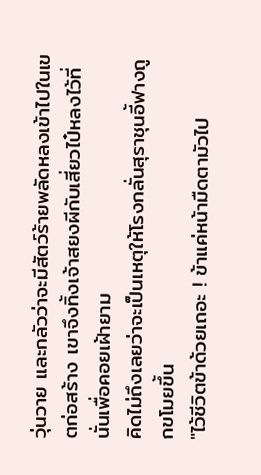วุ่นวาย และกลัวว่าจะมีสัตว์ร้ายพลัดหลงเข้าไปในเขตก่อสร้าง เขาจึงทิ้งเจ้าสยงผีกับเสี่ยวไป๋หลงไว้ที่นั่นเพื่อคอยเฝ้ายาม
คิดไม่ถึงเลยว่าจะเป็นเหตุให้โรงกลั่นสุราชุนอี้ฟางถูกขโมยขึ้น
"ไว้ชีวิตข้าด้วยเถอะ ! ข้าแค่หน้ามืดตามัวไป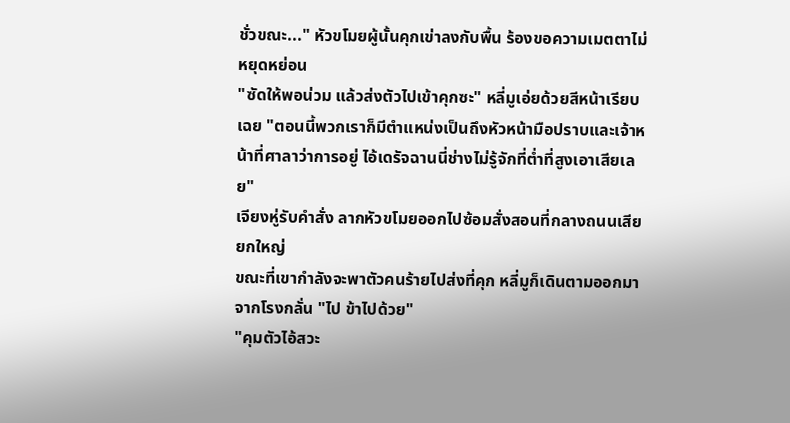ชั่วขณะ..." หัวขโมยผู้นั้นคุกเข่าลงกับพื้น ร้องขอความเมตตาไม่หยุดหย่อน
"ซัดให้พอน่วม แล้วส่งตัวไปเข้าคุกซะ" หลี่มูเอ่ยด้วยสีหน้าเรียบเฉย "ตอนนี้พวกเราก็มีตำแหน่งเป็นถึงหัวหน้ามือปราบและเจ้าหน้าที่ศาลาว่าการอยู่ ไอ้เดรัจฉานนี่ช่างไม่รู้จักที่ต่ำที่สูงเอาเสียเลย"
เจียงหู่รับคำสั่ง ลากหัวขโมยออกไปซ้อมสั่งสอนที่กลางถนนเสียยกใหญ่
ขณะที่เขากำลังจะพาตัวคนร้ายไปส่งที่คุก หลี่มูก็เดินตามออกมาจากโรงกลั่น "ไป ข้าไปด้วย"
"คุมตัวไอ้สวะ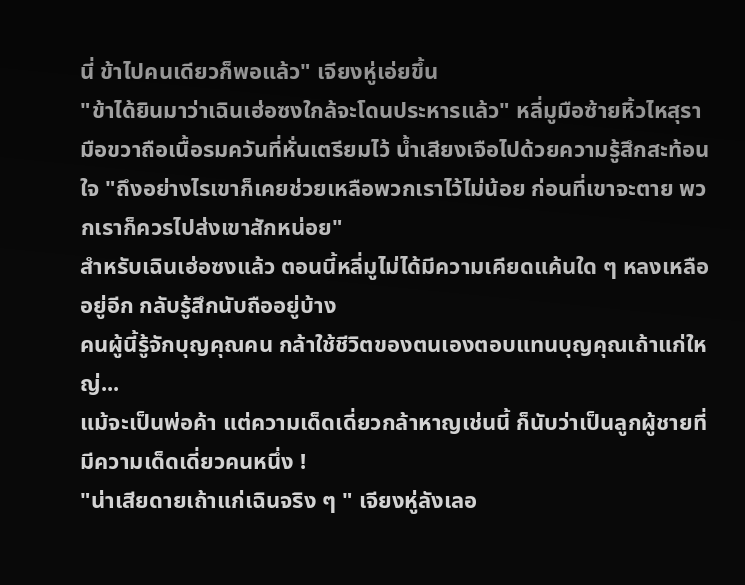นี่ ข้าไปคนเดียวก็พอแล้ว" เจียงหู่เอ่ยขึ้น
"ข้าได้ยินมาว่าเฉินเฮ่อซงใกล้จะโดนประหารแล้ว" หลี่มูมือซ้ายหิ้วไหสุรา มือขวาถือเนื้อรมควันที่หั่นเตรียมไว้ น้ำเสียงเจือไปด้วยความรู้สึกสะท้อนใจ "ถึงอย่างไรเขาก็เคยช่วยเหลือพวกเราไว้ไม่น้อย ก่อนที่เขาจะตาย พวกเราก็ควรไปส่งเขาสักหน่อย"
สำหรับเฉินเฮ่อซงแล้ว ตอนนี้หลี่มูไม่ได้มีความเคียดแค้นใด ๆ หลงเหลืออยู่อีก กลับรู้สึกนับถืออยู่บ้าง
คนผู้นี้รู้จักบุญคุณคน กล้าใช้ชีวิตของตนเองตอบแทนบุญคุณเถ้าแก่ใหญ่...
แม้จะเป็นพ่อค้า แต่ความเด็ดเดี่ยวกล้าหาญเช่นนี้ ก็นับว่าเป็นลูกผู้ชายที่มีความเด็ดเดี่ยวคนหนึ่ง !
"น่าเสียดายเถ้าแก่เฉินจริง ๆ " เจียงหู่ลังเลอ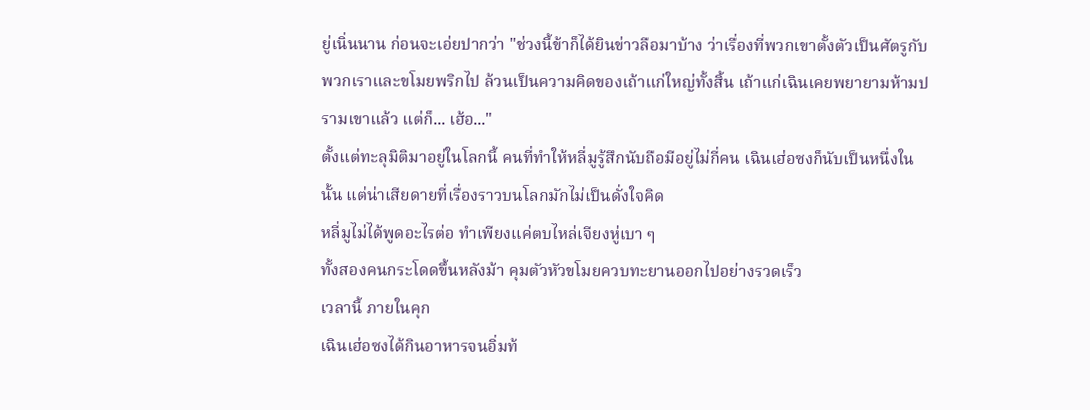ยู่เนิ่นนาน ก่อนจะเอ่ยปากว่า "ช่วงนี้ข้าก็ได้ยินข่าวลือมาบ้าง ว่าเรื่องที่พวกเขาตั้งตัวเป็นศัตรูกับพวกเราและขโมยพริกไป ล้วนเป็นความคิดของเถ้าแก่ใหญ่ทั้งสิ้น เถ้าแก่เฉินเคยพยายามห้ามปรามเขาแล้ว แต่ก็... เฮ้อ..."
ตั้งแต่ทะลุมิติมาอยู่ในโลกนี้ คนที่ทำให้หลี่มูรู้สึกนับถือมีอยู่ไม่กี่คน เฉินเฮ่อซงก็นับเป็นหนึ่งในนั้น แต่น่าเสียดายที่เรื่องราวบนโลกมักไม่เป็นดั่งใจคิด
หลี่มูไม่ได้พูดอะไรต่อ ทำเพียงแค่ตบไหล่เจียงหู่เบา ๆ
ทั้งสองคนกระโดดขึ้นหลังม้า คุมตัวหัวขโมยควบทะยานออกไปอย่างรวดเร็ว
เวลานี้ ภายในคุก
เฉินเฮ่อซงได้กินอาหารจนอิ่มท้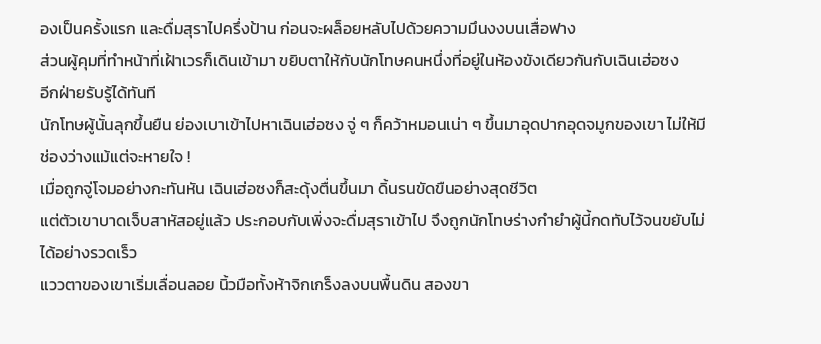องเป็นครั้งแรก และดื่มสุราไปครึ่งป้าน ก่อนจะผล็อยหลับไปด้วยความมึนงงบนเสื่อฟาง
ส่วนผู้คุมที่ทำหน้าที่เฝ้าเวรก็เดินเข้ามา ขยิบตาให้กับนักโทษคนหนึ่งที่อยู่ในห้องขังเดียวกันกับเฉินเฮ่อซง
อีกฝ่ายรับรู้ได้ทันที
นักโทษผู้นั้นลุกขึ้นยืน ย่องเบาเข้าไปหาเฉินเฮ่อซง จู่ ๆ ก็คว้าหมอนเน่า ๆ ขึ้นมาอุดปากอุดจมูกของเขา ไม่ให้มีช่องว่างแม้แต่จะหายใจ !
เมื่อถูกจู่โจมอย่างกะทันหัน เฉินเฮ่อซงก็สะดุ้งตื่นขึ้นมา ดิ้นรนขัดขืนอย่างสุดชีวิต
แต่ตัวเขาบาดเจ็บสาหัสอยู่แล้ว ประกอบกับเพิ่งจะดื่มสุราเข้าไป จึงถูกนักโทษร่างกำยำผู้นี้กดทับไว้จนขยับไม่ได้อย่างรวดเร็ว
แววตาของเขาเริ่มเลื่อนลอย นิ้วมือทั้งห้าจิกเกร็งลงบนพื้นดิน สองขา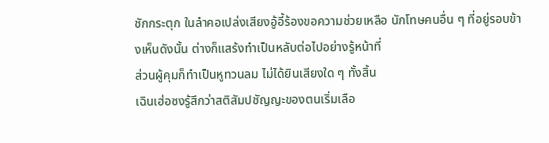ชักกระตุก ในลำคอเปล่งเสียงอู้อี้ร้องขอความช่วยเหลือ นักโทษคนอื่น ๆ ที่อยู่รอบข้างเห็นดังนั้น ต่างก็แสร้งทำเป็นหลับต่อไปอย่างรู้หน้าที่
ส่วนผู้คุมก็ทำเป็นหูทวนลม ไม่ได้ยินเสียงใด ๆ ทั้งสิ้น
เฉินเฮ่อซงรู้สึกว่าสติสัมปชัญญะของตนเริ่มเลือ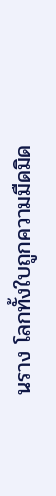นราง โลกทั้งใบถูกความมืดมิด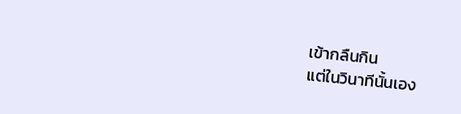เข้ากลืนกิน
แต่ในวินาทีนั้นเอง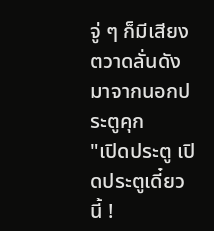จู่ ๆ ก็มีเสียงตวาดลั่นดังมาจากนอกประตูคุก
"เปิดประตู เปิดประตูเดี๋ยวนี้ !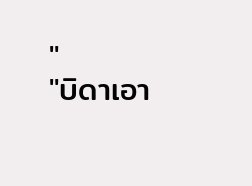"
"บิดาเอา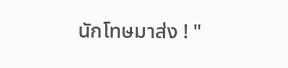นักโทษมาส่ง ! "